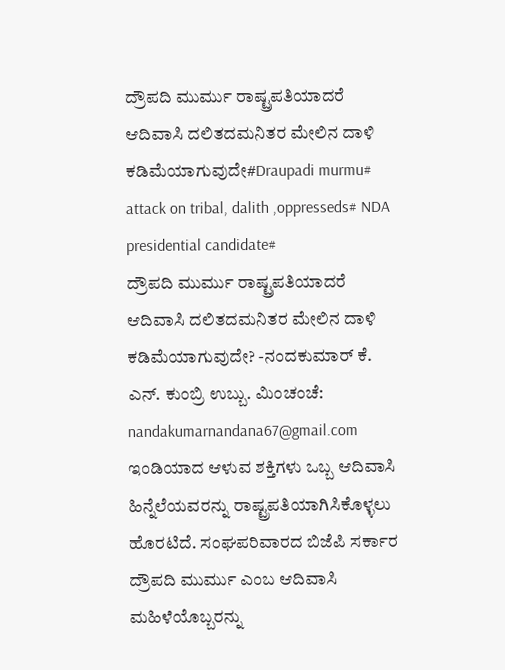ದ್ರೌಪದಿ ಮುರ್ಮು ರಾಷ್ಟ್ರಪತಿಯಾದರೆ ಆದಿವಾಸಿ ದಲಿತದಮನಿತರ ಮೇಲಿನ ದಾಳಿ ಕಡಿಮೆಯಾಗುವುದೇ#Draupadi murmu# attack on tribal, dalith ,oppresseds# NDA presidential candidate#
ದ್ರೌಪದಿ ಮುರ್ಮು ರಾಷ್ಟ್ರಪತಿಯಾದರೆ ಆದಿವಾಸಿ ದಲಿತದಮನಿತರ ಮೇಲಿನ ದಾಳಿ ಕಡಿಮೆಯಾಗುವುದೇ? -ನಂದಕುಮಾರ್ ಕೆ. ಎನ್. ಕುಂಬ್ರಿ ಉಬ್ಬು. ಮಿಂಚಂಚೆ: nandakumarnandana67@gmail.com ಇಂಡಿಯಾದ ಆಳುವ ಶಕ್ತಿಗಳು ಒಬ್ಬ ಆದಿವಾಸಿ ಹಿನ್ನೆಲೆಯವರನ್ನು ರಾಷ್ಟ್ರಪತಿಯಾಗಿಸಿಕೊಳ್ಳಲು ಹೊರಟಿದೆ. ಸಂಘಪರಿವಾರದ ಬಿಜೆಪಿ ಸರ್ಕಾರ ದ್ರೌಪದಿ ಮುರ್ಮು ಎಂಬ ಆದಿವಾಸಿ ಮಹಿಳೆಯೊಬ್ಬರನ್ನು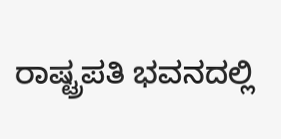ರಾಷ್ಟ್ರಪತಿ ಭವನದಲ್ಲಿ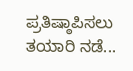ಪ್ರತಿಷ್ಠಾಪಿಸಲು ತಯಾರಿ ನಡೆ...